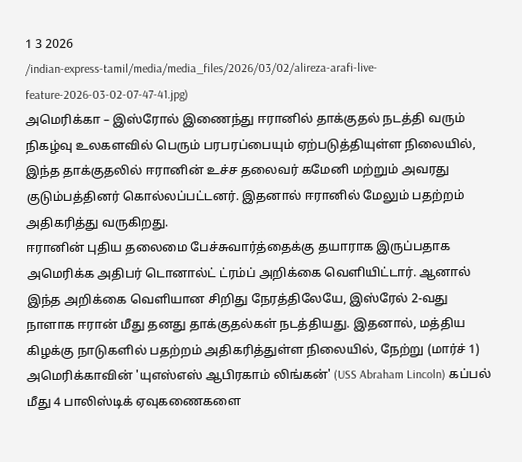1 3 2026
/indian-express-tamil/media/media_files/2026/03/02/alireza-arafi-live-feature-2026-03-02-07-47-41.jpg)
அமெரிக்கா – இஸ்ரோல் இணைந்து ஈரானில் தாக்குதல் நடத்தி வரும் நிகழ்வு உலகளவில் பெரும் பரபரப்பையும் ஏற்படுத்தியுள்ள நிலையில், இந்த தாக்குதலில் ஈரானின் உச்ச தலைவர் கமேனி மற்றும் அவரது குடும்பத்தினர் கொல்லப்பட்டனர். இதனால் ஈரானில் மேலும் பதற்றம் அதிகரித்து வருகிறது.
ஈரானின் புதிய தலைமை பேச்சுவார்த்தைக்கு தயாராக இருப்பதாக அமெரிக்க அதிபர் டொனால்ட் ட்ரம்ப் அறிக்கை வெளியிட்டார். ஆனால் இந்த அறிக்கை வெளியான சிறிது நேரத்திலேயே, இஸ்ரேல் 2-வது நாளாக ஈரான் மீது தனது தாக்குதல்கள் நடத்தியது. இதனால், மத்திய கிழக்கு நாடுகளில் பதற்றம் அதிகரித்துள்ள நிலையில், நேற்று (மார்ச் 1) அமெரிக்காவின் 'யுஎஸ்எஸ் ஆபிரகாம் லிங்கன்' (USS Abraham Lincoln) கப்பல் மீது 4 பாலிஸ்டிக் ஏவுகணைகளை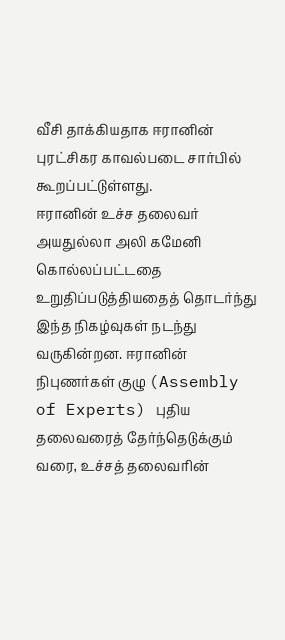வீசி தாக்கியதாக ஈரானின் புரட்சிகர காவல்படை சார்பில் கூறப்பட்டுள்ளது.
ஈரானின் உச்ச தலைவர் அயதுல்லா அலி கமேனி கொல்லப்பட்டதை உறுதிப்படுத்தியதைத் தொடர்ந்து இந்த நிகழ்வுகள் நடந்து வருகின்றன. ஈரானின் நிபுணர்கள் குழு (Assembly of Experts) புதிய தலைவரைத் தேர்ந்தெடுக்கும் வரை, உச்சத் தலைவரின்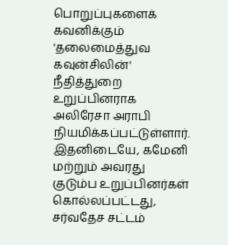பொறுப்புகளைக் கவனிக்கும் 'தலைமைத்துவ கவுன்சிலின்' நீதித்துறை உறுப்பினராக அலிரேசா அராபி நியமிக்கப்பட்டுள்ளார்.
இதனிடையே, கமேனி மற்றும் அவரது குடும்ப உறுப்பினர்கள் கொல்லப்பட்டது, சர்வதேச சட்டம்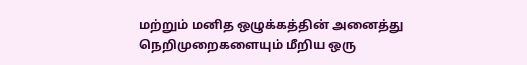மற்றும் மனித ஒழுக்கத்தின் அனைத்து நெறிமுறைகளையும் மீறிய ஒரு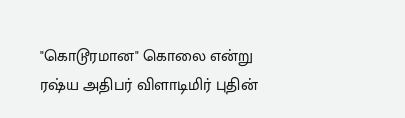"கொடூரமான" கொலை என்று ரஷ்ய அதிபர் விளாடிமிர் புதின்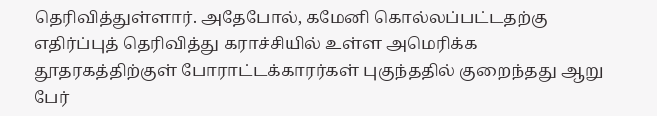தெரிவித்துள்ளார். அதேபோல், கமேனி கொல்லப்பட்டதற்கு எதிர்ப்புத் தெரிவித்து கராச்சியில் உள்ள அமெரிக்க தூதரகத்திற்குள் போராட்டக்காரர்கள் புகுந்ததில் குறைந்தது ஆறு பேர்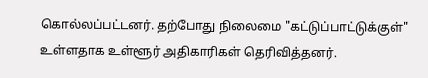கொல்லப்பட்டனர். தற்போது நிலைமை "கட்டுப்பாட்டுக்குள்" உள்ளதாக உள்ளூர் அதிகாரிகள் தெரிவித்தனர்.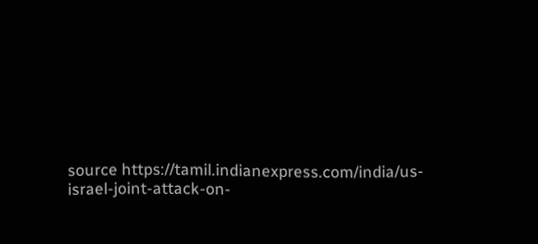source https://tamil.indianexpress.com/india/us-israel-joint-attack-on-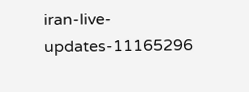iran-live-updates-11165296